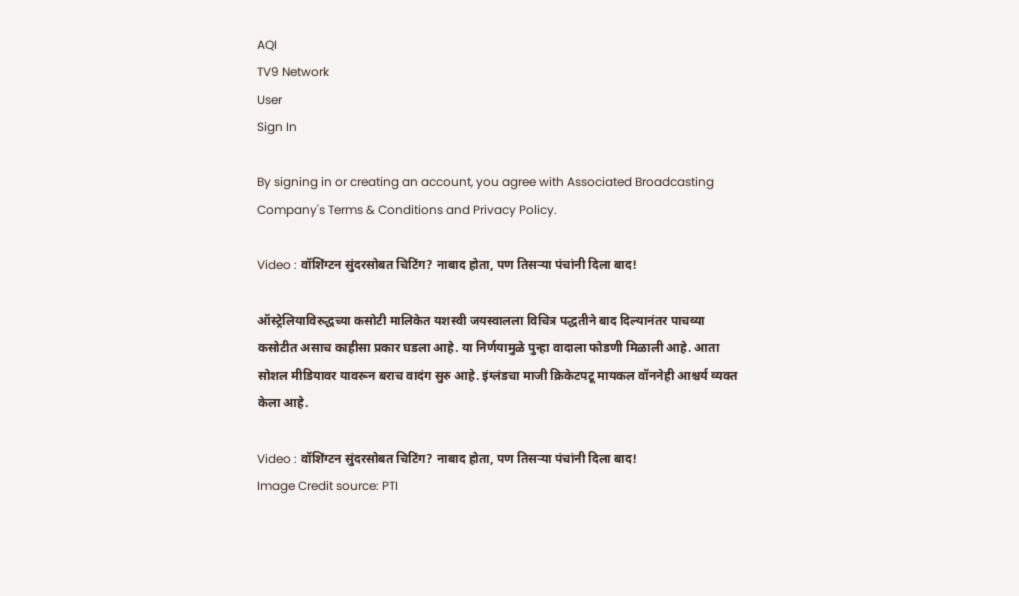AQI
TV9 Network
User
Sign In

By signing in or creating an account, you agree with Associated Broadcasting Company's Terms & Conditions and Privacy Policy.

Video : वॉशिंग्टन सुंदरसोबत चिटिंग? नाबाद होता, पण तिसऱ्या पंचांनी दिला बाद!

ऑस्ट्रेलियाविरुद्धच्या कसोटी मालिकेत यशस्वी जयस्वालला विचित्र पद्धतीने बाद दिल्यानंतर पाचव्या कसोटीत असाच काहीसा प्रकार घडला आहे. या निर्णयामुळे पुन्हा वादाला फोडणी मिळाली आहे. आता सोशल मीडियावर यावरून बराच वादंग सुरु आहे. इंग्लंडचा माजी क्रिकेटपटू मायकल वॉननेही आश्चर्य व्यक्त केला आहे.

Video : वॉशिंग्टन सुंदरसोबत चिटिंग? नाबाद होता, पण तिसऱ्या पंचांनी दिला बाद!
Image Credit source: PTI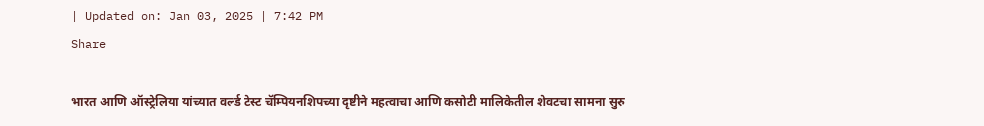| Updated on: Jan 03, 2025 | 7:42 PM
Share

भारत आणि ऑस्ट्रेलिया यांच्यात वर्ल्ड टेस्ट चॅम्पियनशिपच्या दृष्टीने महत्वाचा आणि कसोटी मालिकेतील शेवटचा सामना सुरु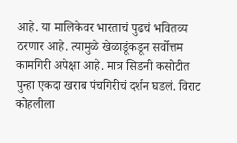आहे. या मालिकेवर भारताचं पुढचं भवितव्य ठरणार आहे. त्यामुळे खेळाडूंकडून सर्वोत्तम कामगिरी अपेक्षा आहे. मात्र सिडनी कसोटीत पुन्हा एकदा खराब पंचगिरीचं दर्शन घडलं. विराट कोहलीला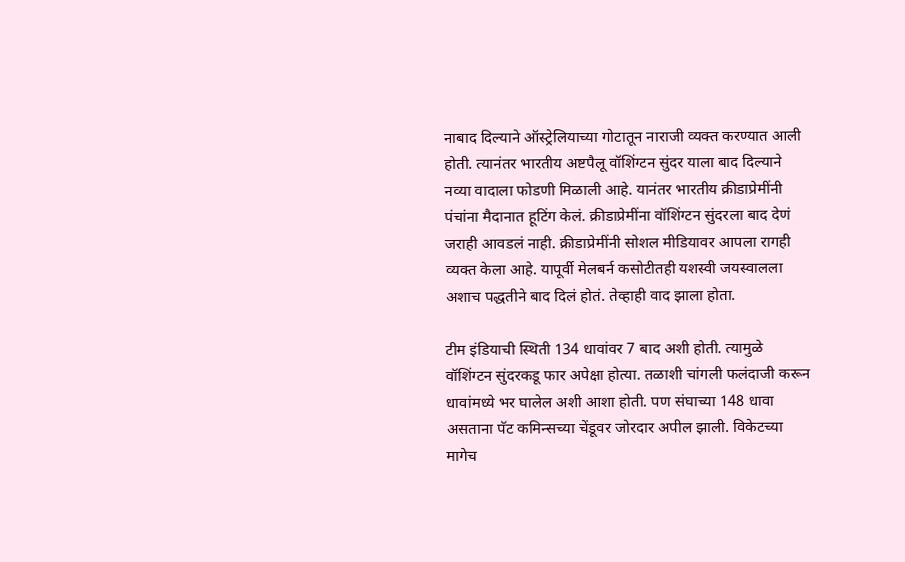नाबाद दिल्याने ऑस्ट्रेलियाच्या गोटातून नाराजी व्यक्त करण्यात आली होती. त्यानंतर भारतीय अष्टपैलू वॉशिंग्टन सुंदर याला बाद दिल्याने नव्या वादाला फोडणी मिळाली आहे. यानंतर भारतीय क्रीडाप्रेमींनी पंचांना मैदानात हूटिंग केलं. क्रीडाप्रेमींना वॉशिंग्टन सुंदरला बाद देणं जराही आवडलं नाही. क्रीडाप्रेमींनी सोशल मीडियावर आपला रागही व्यक्त केला आहे. यापूर्वी मेलबर्न कसोटीतही यशस्वी जयस्वालला अशाच पद्धतीने बाद दिलं होतं. तेव्हाही वाद झाला होता.

टीम इंडियाची स्थिती 134 धावांवर 7 बाद अशी होती. त्यामुळे वॉशिंग्टन सुंदरकडू फार अपेक्षा होत्या. तळाशी चांगली फलंदाजी करून धावांमध्ये भर घालेल अशी आशा होती. पण संघाच्या 148 धावा असताना पॅट कमिन्सच्या चेंडूवर जोरदार अपील झाली. विकेटच्या मागेच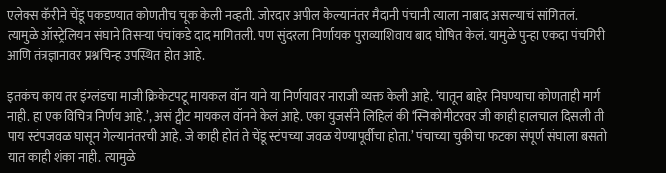एलेक्स कॅरीने चेंडू पकडण्यात कोणतीच चूक केली नव्हती. जोरदार अपील केल्यानंतर मैदानी पंचानी त्याला नाबाद असल्याचं सांगितलं. त्यामुळे ऑस्ट्रेलियन संघाने तिसऱ्या पंचांकडे दाद मागितली. पण सुंदरला निर्णायक पुराव्याशिवाय बाद घोषित केलं. यामुळे पुन्हा एकदा पंचगिरी आणि तंत्रज्ञानावर प्रश्नचिन्ह उपस्थित होत आहे.

इतकंच काय तर इंग्लंडचा माजी क्रिकेटपटू मायकल वॉन याने या निर्णयावर नाराजी व्यक्त केली आहे. ‘यातून बाहेर निघण्याचा कोणताही मार्ग नाही. हा एक विचित्र निर्णय आहे.’, असं ट्वीट मायकल वॉनने केलं आहे. एका युजर्सने लिहिलं की ‘स्निकोमीटरवर जी काही हालचाल दिसली ती पाय स्टंपजवळ घासून गेल्यानंतरची आहे. जे काही होतं ते चेंडू स्टंपच्या जवळ येण्यापूर्वीचा होता.’ पंचाच्या चुकीचा फटका संपूर्ण संघाला बसतो यात काही शंका नाही.  त्यामुळे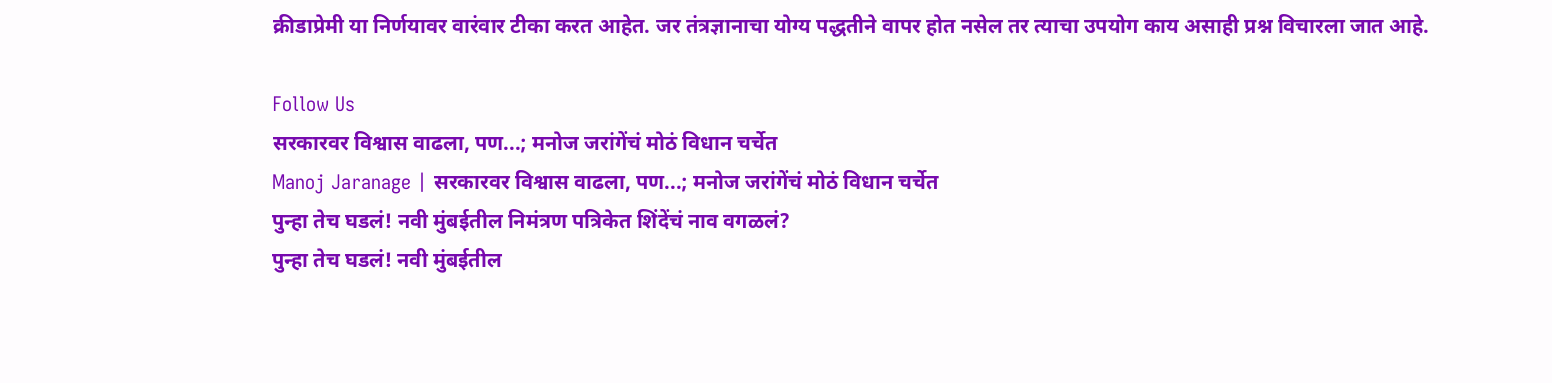क्रीडाप्रेमी या निर्णयावर वारंवार टीका करत आहेत. जर तंत्रज्ञानाचा योग्य पद्धतीने वापर होत नसेल तर त्याचा उपयोग काय असाही प्रश्न विचारला जात आहे.

Follow Us
सरकारवर विश्वास वाढला, पण...; मनोज जरांगेंचं मोठं विधान चर्चेत
Manoj Jaranage | सरकारवर विश्वास वाढला, पण...; मनोज जरांगेंचं मोठं विधान चर्चेत
पुन्हा तेच घडलं! नवी मुंबईतील निमंत्रण पत्रिकेत शिंदेंचं नाव वगळलं?
पुन्हा तेच घडलं! नवी मुंबईतील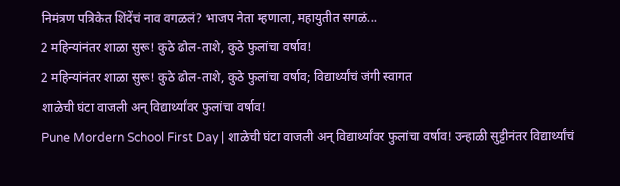निमंत्रण पत्रिकेत शिंदेंचं नाव वगळलं? भाजप नेता म्हणाला, महायुतीत सगळं...
2 महिन्यांनंतर शाळा सुरू! कुठे ढोल-ताशे, कुठे फुलांचा वर्षाव!
2 महिन्यांनंतर शाळा सुरू! कुठे ढोल-ताशे, कुठे फुलांचा वर्षाव; विद्यार्थ्यांचं जंगी स्वागत
शाळेची घंटा वाजली अन् विद्यार्थ्यांवर फुलांचा वर्षाव!
Pune Mordern School First Day | शाळेची घंटा वाजली अन् विद्यार्थ्यांवर फुलांचा वर्षाव! उन्हाळी सुट्टीनंतर विद्यार्थ्यांचं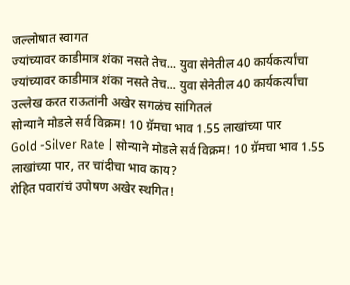जल्लोषात स्वागत
ज्यांच्यावर काडीमात्र शंका नसते तेच... युवा सेनेतील 40 कार्यकर्त्यांचा
ज्यांच्यावर काडीमात्र शंका नसते तेच... युवा सेनेतील 40 कार्यकर्त्यांचा उल्लेख करत राऊतांनी अखेर सगळंच सांगितलं
सोन्याने मोडले सर्व विक्रम! 10 ग्रॅमचा भाव 1.55 लाखांच्या पार
Gold -Silver Rate | सोन्याने मोडले सर्व विक्रम! 10 ग्रॅमचा भाव 1.55 लाखांच्या पार, तर चांदीचा भाव काय?
रोहित पवारांचं उपोषण अखेर स्थगित!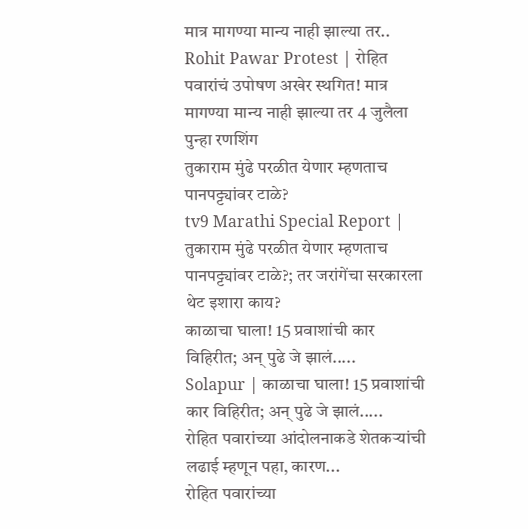मात्र मागण्या मान्य नाही झाल्या तर..
Rohit Pawar Protest | रोहित पवारांचं उपोषण अखेर स्थगित! मात्र मागण्या मान्य नाही झाल्या तर 4 जुलैला पुन्हा रणशिंग
तुकाराम मुंढे परळीत येणार म्हणताच पानपट्ट्यांवर टाळे?
tv9 Marathi Special Report | तुकाराम मुंढे परळीत येणार म्हणताच पानपट्ट्यांवर टाळे?; तर जरांगेंचा सरकारला थेट इशारा काय?
काळाचा घाला! 15 प्रवाशांची कार विहिरीत; अन् पुढे जे झालं.....
Solapur | काळाचा घाला! 15 प्रवाशांची कार विहिरीत; अन् पुढे जे झालं.....
रोहित पवारांच्या आंदोलनाकडे शेतकऱ्यांची लढाई म्हणून पहा, कारण...
रोहित पवारांच्या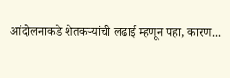आंदोलनाकडे शेतकऱ्यांची लढाई म्हणून पहा, कारण...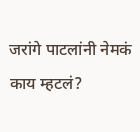जरांगे पाटलांनी नेमकं काय म्हटलं?